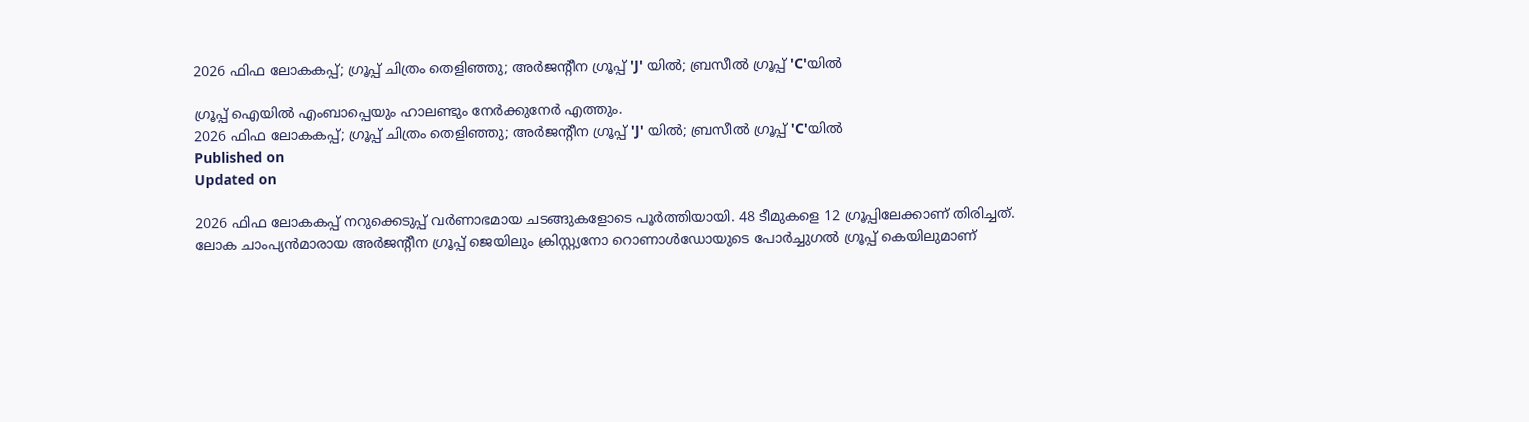2026 ഫിഫ ലോകകപ്പ്; ഗ്രൂപ്പ് ചിത്രം തെളിഞ്ഞു; അര്‍ജന്റീന ഗ്രൂപ്പ് 'J' യില്‍; ബ്രസീല്‍ ഗ്രൂപ്പ് 'C'യില്‍

ഗ്രൂപ്പ് ഐയില്‍ എംബാപ്പെയും ഹാലണ്ടും നേര്‍ക്കുനേര്‍ എത്തും.
2026 ഫിഫ ലോകകപ്പ്; ഗ്രൂപ്പ് ചിത്രം തെളിഞ്ഞു; അര്‍ജന്റീന ഗ്രൂപ്പ് 'J' യില്‍; ബ്രസീല്‍ ഗ്രൂപ്പ് 'C'യില്‍
Published on
Updated on

2026 ഫിഫ ലോകകപ്പ് നറുക്കെടുപ്പ് വര്‍ണാഭമായ ചടങ്ങുകളോടെ പൂര്‍ത്തിയായി. 48 ടീമുകളെ 12 ഗ്രൂപ്പിലേക്കാണ് തിരിച്ചത്. ലോക ചാംപ്യന്‍മാരായ അര്‍ജന്റീന ഗ്രൂപ്പ് ജെയിലും ക്രിസ്റ്റ്യനോ റൊണാള്‍ഡോയുടെ പോര്‍ച്ചുഗല്‍ ഗ്രൂപ്പ് കെയിലുമാണ്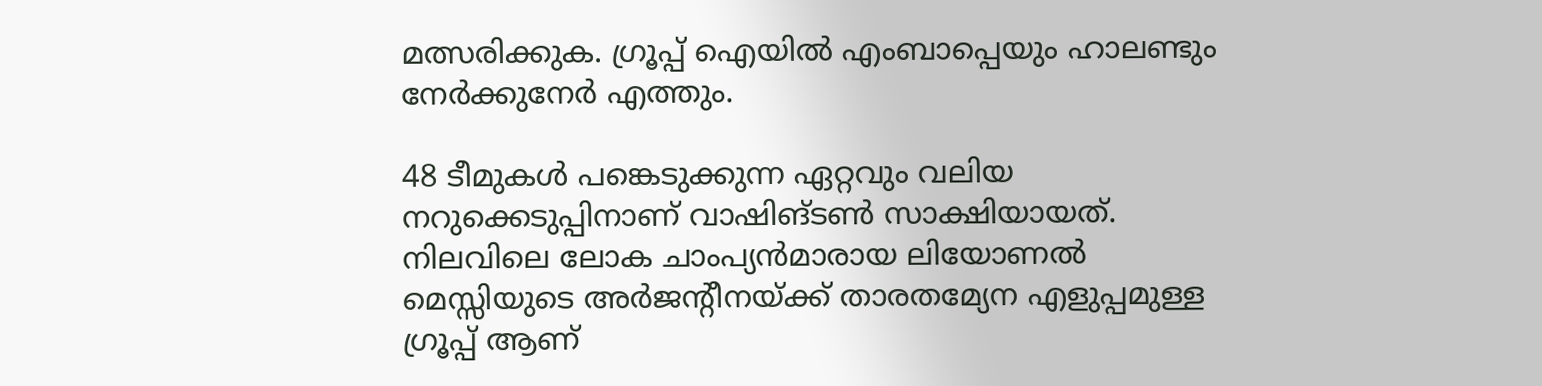മത്സരിക്കുക. ഗ്രൂപ്പ് ഐയില്‍ എംബാപ്പെയും ഹാലണ്ടും നേര്‍ക്കുനേര്‍ എത്തും.

48 ടീമുകള്‍ പങ്കെടുക്കുന്ന ഏറ്റവും വലിയ നറുക്കെടുപ്പിനാണ് വാഷിങ്ടണ്‍ സാക്ഷിയായത്. നിലവിലെ ലോക ചാംപ്യന്‍മാരായ ലിയോണല്‍ മെസ്സിയുടെ അര്‍ജന്റീനയ്ക്ക് താരതമ്യേന എളുപ്പമുള്ള ഗ്രൂപ്പ് ആണ്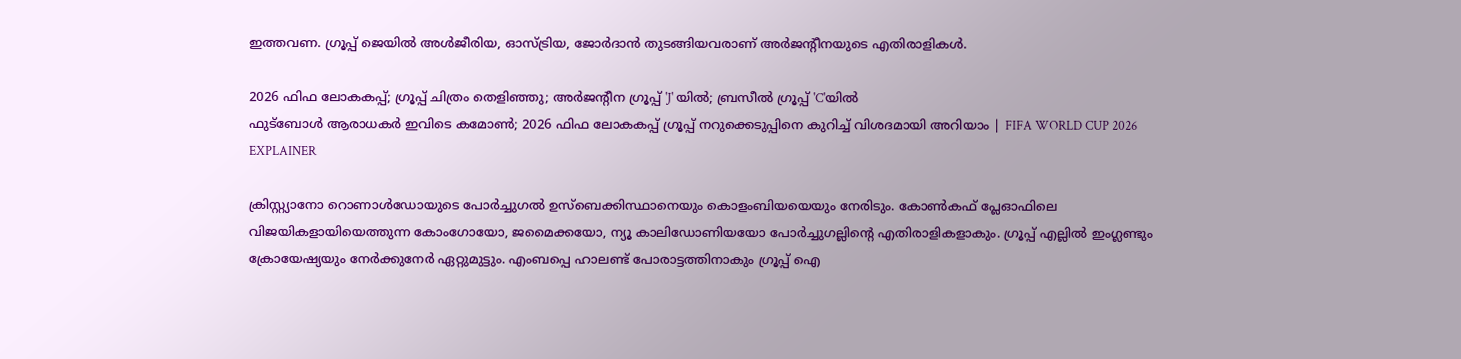ഇത്തവണ. ഗ്രൂപ്പ് ജെയില്‍ അള്‍ജീരിയ, ഓസ്ട്രിയ, ജോര്‍ദാന്‍ തുടങ്ങിയവരാണ് അര്‍ജന്റീനയുടെ എതിരാളികള്‍.

2026 ഫിഫ ലോകകപ്പ്; ഗ്രൂപ്പ് ചിത്രം തെളിഞ്ഞു; അര്‍ജന്റീന ഗ്രൂപ്പ് 'J' യില്‍; ബ്രസീല്‍ ഗ്രൂപ്പ് 'C'യില്‍
ഫുട്ബോൾ ആരാധകർ ഇവിടെ കമോൺ; 2026 ഫിഫ ലോകകപ്പ് ഗ്രൂപ്പ് നറുക്കെടുപ്പിനെ കുറിച്ച് വിശദമായി അറിയാം | FIFA WORLD CUP 2026 EXPLAINER

ക്രിസ്റ്റ്യാനോ റൊണാള്‍ഡോയുടെ പോര്‍ച്ചുഗല്‍ ഉസ്ബെക്കിസ്ഥാനെയും കൊളംബിയയെയും നേരിടും. കോണ്‍കഫ് പ്ലേഓഫിലെ വിജയികളായിയെത്തുന്ന കോംഗോയോ, ജമൈക്കയോ, ന്യൂ കാലിഡോണിയയോ പോര്‍ച്ചുഗല്ലിന്റെ എതിരാളികളാകും. ഗ്രൂപ്പ് എല്ലില്‍ ഇംഗ്ലണ്ടും ക്രോയേഷ്യയും നേര്‍ക്കുനേര്‍ ഏറ്റുമുട്ടും. എംബപ്പെ ഹാലണ്ട് പോരാട്ടത്തിനാകും ഗ്രൂപ്പ് ഐ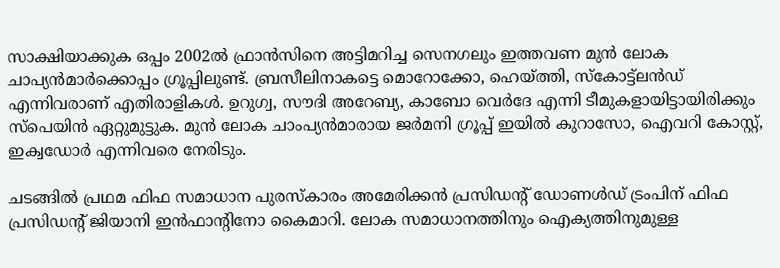സാക്ഷിയാക്കുക ഒപ്പം 2002ല്‍ ഫ്രാന്‍സിനെ അട്ടിമറിച്ച സെനഗലും ഇത്തവണ മുന്‍ ലോക ചാപ്യന്‍മാര്‍ക്കൊപ്പം ഗ്രൂപ്പിലുണ്ട്. ബ്രസീലിനാകട്ടെ മൊറോക്കോ, ഹെയ്ത്തി, സ്‌കോട്ട്‌ലന്‍ഡ് എന്നിവരാണ് എതിരാളികള്‍. ഉറുഗ്വ, സൗദി അറേബ്യ, കാബോ വെര്‍ദേ എന്നി ടീമുകളായിട്ടായിരിക്കും സ്‌പെയിന്‍ ഏറ്റുമുട്ടുക. മുന്‍ ലോക ചാംപ്യന്‍മാരായ ജര്‍മനി ഗ്രൂപ്പ് ഇയില്‍ കുറാസോ, ഐവറി കോസ്റ്റ്, ഇക്വഡോര്‍ എന്നിവരെ നേരിടും.

ചടങ്ങില്‍ പ്രഥമ ഫിഫ സമാധാന പുരസ്‌കാരം അമേരിക്കന്‍ പ്രസിഡന്റ് ഡോണള്‍ഡ് ട്രംപിന് ഫിഫ പ്രസിഡന്റ് ജിയാനി ഇന്‍ഫാന്റിനോ കൈമാറി. ലോക സമാധാനത്തിനും ഐക്യത്തിനുമുള്ള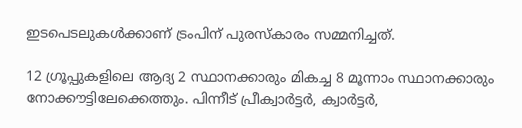ഇടപെടലുകള്‍ക്കാണ് ട്രംപിന് പുരസ്‌കാരം സമ്മനിച്ചത്.

12 ഗ്രൂപ്പുകളിലെ ആദ്യ 2 സ്ഥാനക്കാരും മികച്ച 8 മൂന്നാം സ്ഥാനക്കാരും നോക്കൗട്ടിലേക്കെത്തും. പിന്നീട് പ്രീക്വാര്‍ട്ടര്‍, ക്വാര്‍ട്ടര്‍,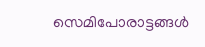സെമിപോരാട്ടങ്ങള്‍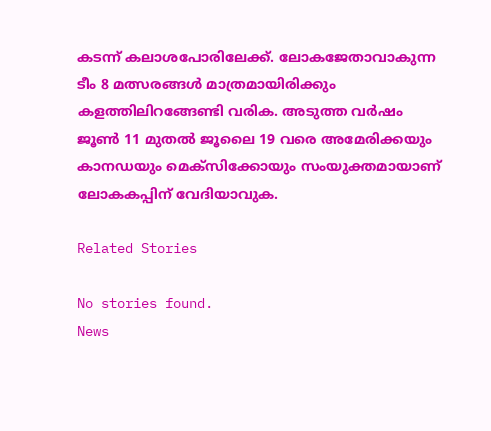കടന്ന് കലാശപോരിലേക്ക്. ലോകജേതാവാകുന്ന ടീം 8 മത്സരങ്ങള്‍ മാത്രമായിരിക്കും കളത്തിലിറങ്ങേണ്ടി വരിക. അടുത്ത വര്‍ഷം ജൂണ്‍ 11 മുതല്‍ ജൂലൈ 19 വരെ അമേരിക്കയും കാനഡയും മെക്സിക്കോയും സംയുക്തമായാണ് ലോകകപ്പിന് വേദിയാവുക.

Related Stories

No stories found.
News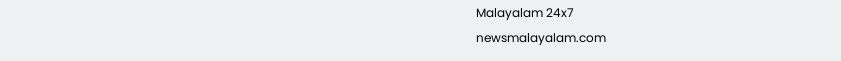Malayalam 24x7
newsmalayalam.com